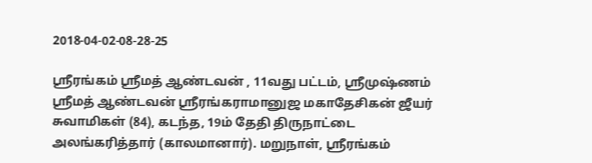2018-04-02-08-28-25

ஸ்ரீரங்கம் ஸ்ரீமத் ஆண்டவன் , 11வது பட்டம், ஸ்ரீமுஷ்ணம் ஸ்ரீமத் ஆண்டவன் ஸ்ரீரங்கராமானுஜ மகாதேசிகன் ஜீயர் சுவாமிகள் (84), கடந்த, 19ம் தேதி திருநாட்டை அலங்கரித்தார் (காலமானார்). மறுநாள், ஸ்ரீரங்கம்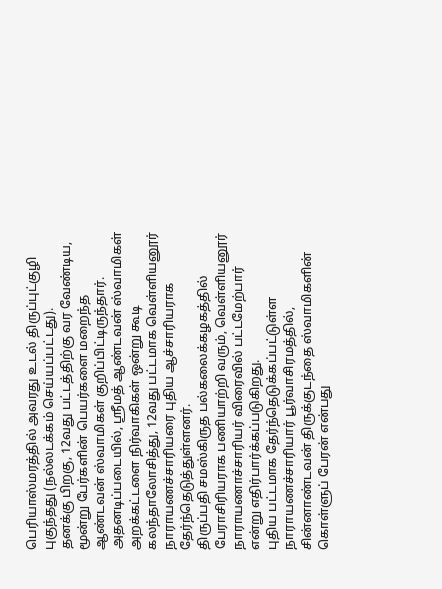பெரியாஸ்மரத்தில் அவரது உடல் திருப்புட்குழி புகுந்தது (நல்லடக்கம் செய்யப்பட்டது).
தனக்கு பிறகு, 12வது பட்டத்திற்கு வர வேண்டிய, மூன்று பேர்களின் பெயர்களை மறைந்த ஆண்டவன் ஸ்வாமிகள் குறிப்பிட்டிருந்தார்.
அதனடிப்படையில், ஸ்ரீமத் ஆண்டவன் ஸ்வாமிகள் அறக்கட்டளை நிர்வாகிகள் ஒன்று கூடி கலந்தாலோசித்து, 12வது பட்டமாக வெள்ளியனூர் நாராயணச்சாரியரை புதிய ஆச்சாரியராக தேர்ந்தெடுத்துள்ளனர்.
திருப்பதி சமஸ்கிருத பல்கலைக்கழகத்தில் பேராசிரியராக பணியாற்றி வரும், வெள்ளியனூர் நாராயணாச்சாரியர் விரைவில் பட்டமேற்பார் என்று எதிர்பார்க்கப்படுகிறது.
புதிய பட்டமாக தேர்ந்தெடுக்கப்பட்டுள்ள நாராயணச்சாரியார் பூர்வாசிரமத்தில், சின்னாண்டவன் திருக்குடந்தை ஸ்வாமிகளின் கொள்ளுப் பேரன் என்பது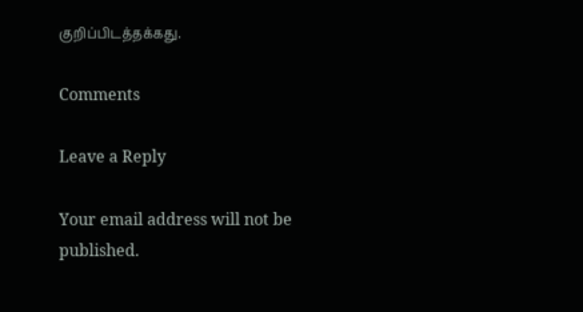குறிப்பிடத்தக்கது.

Comments

Leave a Reply

Your email address will not be published.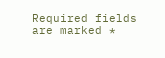Required fields are marked *